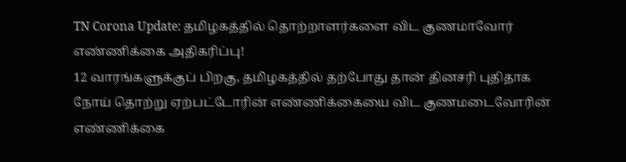TN Corona Update: தமிழகத்தில் தொற்றாளர்களை விட குணமாவோர் எண்ணிக்கை அதிகரிப்பு!
12 வாரங்களுக்குப் பிறகு, தமிழகத்தில் தற்போது தான் தினசரி புதிதாக நோய் தொற்று ஏற்பட்டோரின் எண்ணிக்கையை விட குணமடைவோரின் எண்ணிக்கை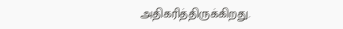அதிகரித்திருக்கிறது.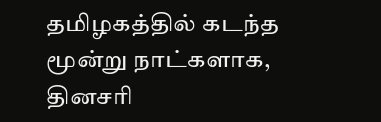தமிழகத்தில் கடந்த மூன்று நாட்களாக, தினசரி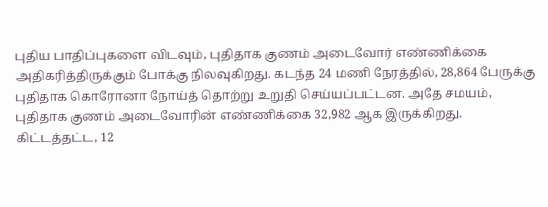புதிய பாதிப்புகளை விடவும், புதிதாக குணம் அடைவோர் எண்ணிக்கை அதிகரித்திருக்கும் போக்கு நிலவுகிறது. கடந்த 24 மணி நேரத்தில், 28,864 பேருக்கு புதிதாக கொரோனா நோய்த் தொற்று உறுதி செய்யப்பட்டன. அதே சமயம், புதிதாக குணம் அடைவோரின் எண்ணிக்கை 32,982 ஆக இருக்கிறது.
கிட்டத்தட்ட, 12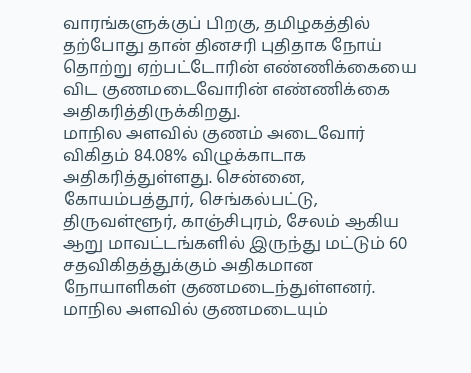வாரங்களுக்குப் பிறகு, தமிழகத்தில் தற்போது தான் தினசரி புதிதாக நோய் தொற்று ஏற்பட்டோரின் எண்ணிக்கையை விட குணமடைவோரின் எண்ணிக்கை அதிகரித்திருக்கிறது.
மாநில அளவில் குணம் அடைவோர் விகிதம் 84.08% விழுக்காடாக அதிகரித்துள்ளது. சென்னை, கோயம்பத்தூர், செங்கல்பட்டு, திருவள்ளூர், காஞ்சிபுரம், சேலம் ஆகிய ஆறு மாவட்டங்களில் இருந்து மட்டும் 60 சதவிகிதத்துக்கும் அதிகமான நோயாளிகள் குணமடைந்துள்ளனர்.
மாநில அளவில் குணமடையும்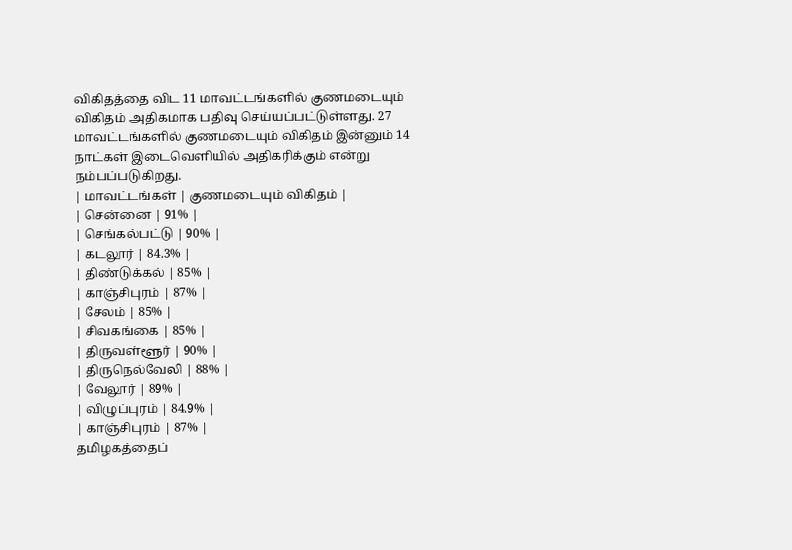விகிதத்தை விட 11 மாவட்டங்களில் குணமடையும் விகிதம் அதிகமாக பதிவு செய்யப்பட்டுள்ளது. 27 மாவட்டங்களில் குணமடையும் விகிதம் இன்னும் 14 நாட்கள் இடைவெளியில் அதிகரிக்கும் என்று நம்பப்படுகிறது.
| மாவட்டங்கள் | குணமடையும் விகிதம் |
| சென்னை | 91% |
| செங்கல்பட்டு | 90% |
| கடலூர் | 84.3% |
| திண்டுக்கல் | 85% |
| காஞ்சிபுரம் | 87% |
| சேலம் | 85% |
| சிவகங்கை | 85% |
| திருவள்ளூர் | 90% |
| திருநெல்வேலி | 88% |
| வேலூர் | 89% |
| விழுப்புரம் | 84.9% |
| காஞ்சிபுரம் | 87% |
தமிழகத்தைப்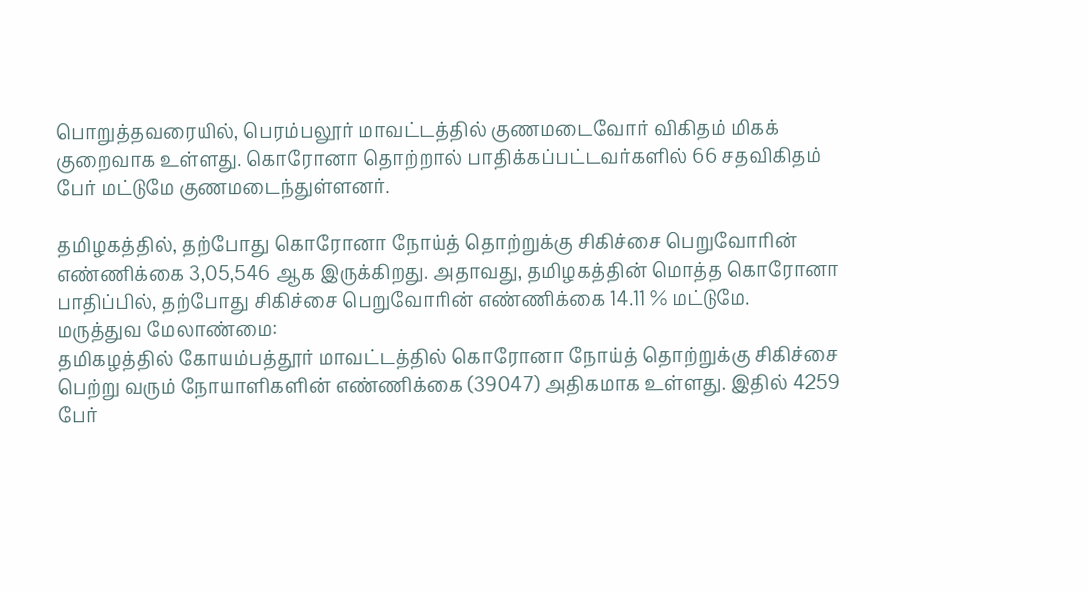பொறுத்தவரையில், பெரம்பலூர் மாவட்டத்தில் குணமடைவோர் விகிதம் மிகக் குறைவாக உள்ளது. கொரோனா தொற்றால் பாதிக்கப்பட்டவர்களில் 66 சதவிகிதம் பேர் மட்டுமே குணமடைந்துள்ளனர்.

தமிழகத்தில், தற்போது கொரோனா நோய்த் தொற்றுக்கு சிகிச்சை பெறுவோரின் எண்ணிக்கை 3,05,546 ஆக இருக்கிறது. அதாவது, தமிழகத்தின் மொத்த கொரோனா பாதிப்பில், தற்போது சிகிச்சை பெறுவோரின் எண்ணிக்கை 14.11 % மட்டுமே.
மருத்துவ மேலாண்மை:
தமிகழத்தில் கோயம்பத்தூர் மாவட்டத்தில் கொரோனா நோய்த் தொற்றுக்கு சிகிச்சை பெற்று வரும் நோயாளிகளின் எண்ணிக்கை (39047) அதிகமாக உள்ளது. இதில் 4259 பேர்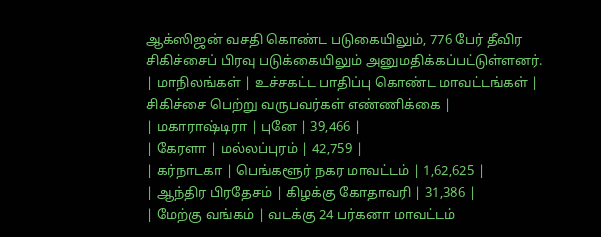ஆக்ஸிஜன் வசதி கொண்ட படுகையிலும், 776 பேர் தீவிர சிகிச்சைப் பிரவு படுக்கையிலும் அனுமதிக்கப்பட்டுள்ளனர்.
| மாநிலங்கள் | உச்சகட்ட பாதிப்பு கொண்ட மாவட்டங்கள் | சிகிச்சை பெற்று வருபவர்கள் எண்ணிக்கை |
| மகாராஷ்டிரா | புனே | 39,466 |
| கேரளா | மல்லப்புரம் | 42,759 |
| கர்நாடகா | பெங்களூர் நகர மாவட்டம் | 1,62,625 |
| ஆந்திர பிரதேசம் | கிழக்கு கோதாவரி | 31,386 |
| மேற்கு வங்கம் | வடக்கு 24 பர்கனா மாவட்டம்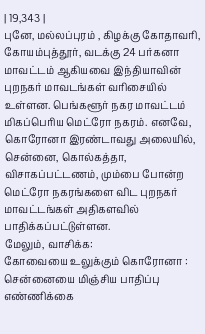| 19,343 |
புனே, மல்லப்புரம் , கிழக்கு கோதாவரி, கோயம்புத்தூர், வடக்கு 24 பர்கனா மாவட்டம் ஆகியவை இந்தியாவின் புறநகர் மாவடங்கள் வரிசையில் உள்ளன. பெங்களூர் நகர மாவட்டம் மிகப்பெரிய மெட்ரோ நகரம். எனவே, கொரோனா இரண்டாவது அலையில், சென்னை, கொல்கத்தா, விசாகப்பட்டணம், மும்பை போன்ற மெட்ரோ நகரங்களை விட புறநகர் மாவட்டங்கள் அதிகளவில் பாதிக்கப்பட்டுள்ளன.
மேலும், வாசிக்க:
கோவையை உலுக்கும் கொரோனா : சென்னையை மிஞ்சிய பாதிப்பு எண்ணிக்கை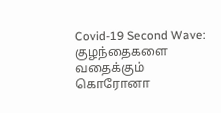Covid-19 Second Wave: குழந்தைகளை வதைக்கும் கொரோனா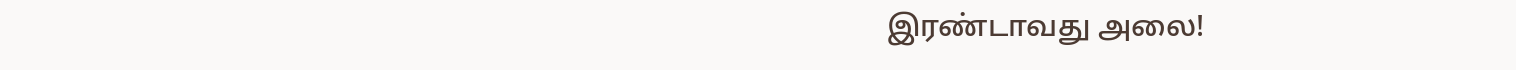இரண்டாவது அலை!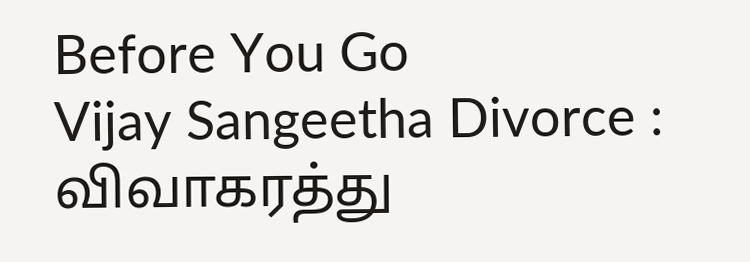Before You Go
Vijay Sangeetha Divorce : விவாகரத்து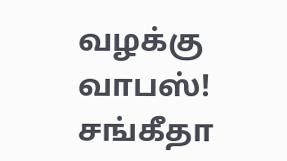வழக்கு வாபஸ்! சங்கீதா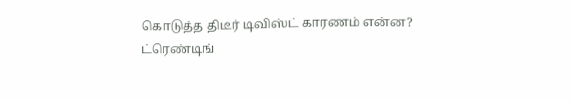கொடுத்த திடீர் டிவிஸ்ட் காரணம் என்ன?
ட்ரெண்டிங்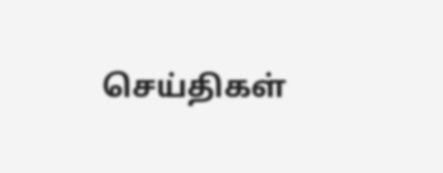செய்திகள்